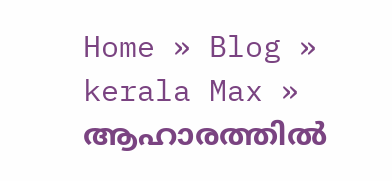Home » Blog » kerala Max » ആഹാരത്തിൽ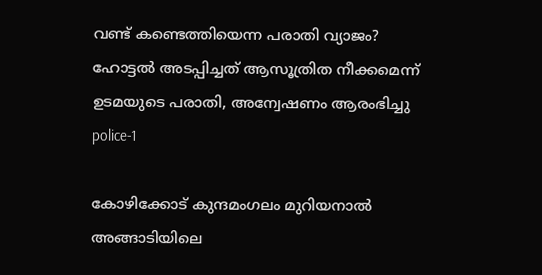വണ്ട് കണ്ടെത്തിയെന്ന പരാതി വ്യാജം? ഹോട്ടൽ അടപ്പിച്ചത് ആസൂത്രിത നീക്കമെന്ന് ഉടമയുടെ പരാതി, അന്വേഷണം ആരംഭിച്ചു
police-1

കോഴിക്കോട് കുന്ദമംഗലം മുറിയനാൽ അങ്ങാടിയിലെ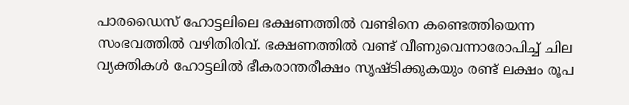പാരഡൈസ് ഹോട്ടലിലെ ഭക്ഷണത്തിൽ വണ്ടിനെ കണ്ടെത്തിയെന്ന സംഭവത്തിൽ വഴിതിരിവ്. ഭക്ഷണത്തിൽ വണ്ട് വീണുവെന്നാരോപിച്ച് ചില വ്യക്തികൾ ഹോട്ടലിൽ ഭീകരാന്തരീക്ഷം സൃഷ്ടിക്കുകയും രണ്ട് ലക്ഷം രൂപ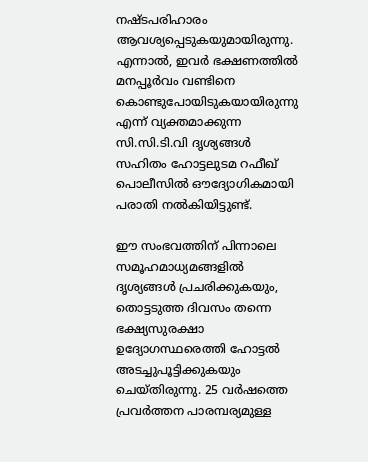നഷ്ടപരിഹാരം ആവശ്യപ്പെടുകയുമായിരുന്നു. എന്നാൽ, ഇവർ ഭക്ഷണത്തിൽ മനപ്പൂർവം വണ്ടിനെ കൊണ്ടുപോയിടുകയായിരുന്നു എന്ന് വ്യക്തമാക്കുന്ന സി.സി.ടി.വി ദൃശ്യങ്ങൾ സഹിതം ഹോട്ടലുടമ റഫീഖ് പൊലീസിൽ ഔദ്യോഗികമായി പരാതി നൽകിയിട്ടുണ്ട്.

ഈ സംഭവത്തിന് പിന്നാലെ സമൂഹമാധ്യമങ്ങളിൽ ദൃശ്യങ്ങൾ പ്രചരിക്കുകയും, തൊട്ടടുത്ത ദിവസം തന്നെ ഭക്ഷ്യസുരക്ഷാ ഉദ്യോഗസ്ഥരെത്തി ഹോട്ടൽ അടച്ചുപൂട്ടിക്കുകയും ചെയ്തിരുന്നു. 25 വർഷത്തെ പ്രവർത്തന പാരമ്പര്യമുള്ള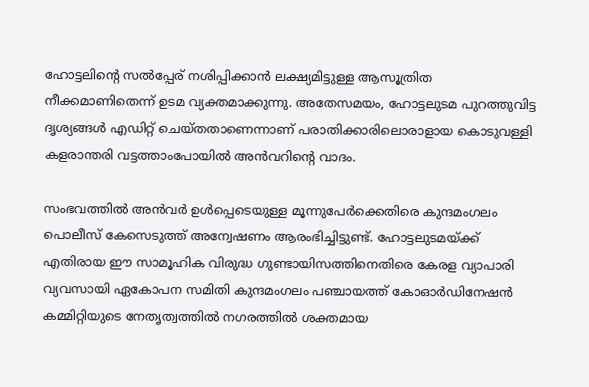ഹോട്ടലിന്റെ സൽപ്പേര് നശിപ്പിക്കാൻ ലക്ഷ്യമിട്ടുള്ള ആസൂത്രിത നീക്കമാണിതെന്ന് ഉടമ വ്യക്തമാക്കുന്നു. അതേസമയം, ഹോട്ടലുടമ പുറത്തുവിട്ട ദൃശ്യങ്ങൾ എഡിറ്റ് ചെയ്തതാണെന്നാണ് പരാതിക്കാരിലൊരാളായ കൊടുവള്ളി കളരാന്തരി വട്ടത്താംപോയിൽ അൻവറിന്റെ വാദം.

സംഭവത്തിൽ അൻവർ ഉൾപ്പെടെയുള്ള മൂന്നുപേർക്കെതിരെ കുന്ദമംഗലം പൊലീസ് കേസെടുത്ത് അന്വേഷണം ആരംഭിച്ചിട്ടുണ്ട്. ഹോട്ടലുടമയ്ക്ക് എതിരായ ഈ സാമൂഹിക വിരുദ്ധ ഗുണ്ടായിസത്തിനെതിരെ കേരള വ്യാപാരി വ്യവസായി ഏകോപന സമിതി കുന്ദമംഗലം പഞ്ചായത്ത് കോഓർഡിനേഷൻ കമ്മിറ്റിയുടെ നേതൃത്വത്തിൽ നഗരത്തിൽ ശക്തമായ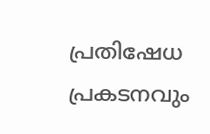പ്രതിഷേധ പ്രകടനവും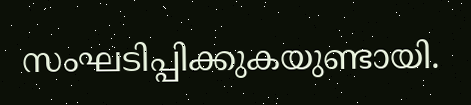സംഘടിപ്പിക്കുകയുണ്ടായി.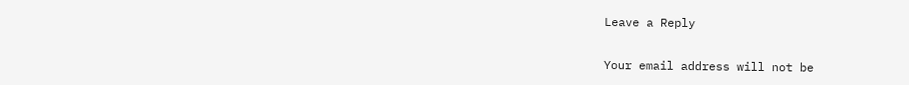Leave a Reply

Your email address will not be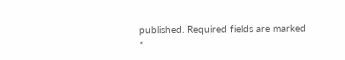published. Required fields are marked *